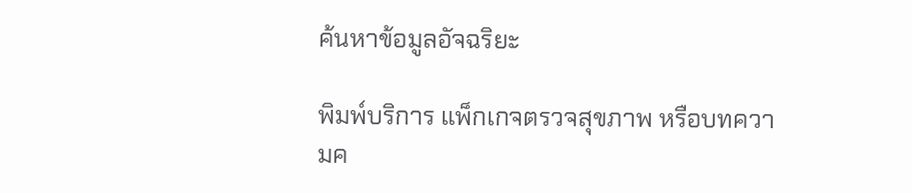ค้นหาข้อมูลอัจฉริยะ

พิมพ์บริการ แพ็กเกจตรวจสุขภาพ หรือบทความค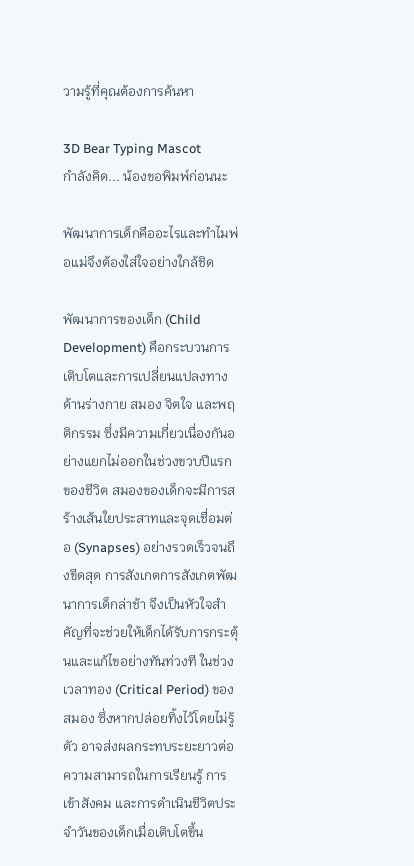วามรู้ที่คุณต้องการค้นหา

3D Bear Typing Mascot
กำลังคิด... น้องขอพิมพ์ก่อนนะ

พัฒนาการเด็กคืออะไรและทำไมพ่อแม่จึงต้องใส่ใจอย่างใกล้ชิด

พัฒนาการของเด็ก (Child Development) คือกระบวนการเติบโตและการเปลี่ยนแปลงทางด้านร่างกาย สมอง จิตใจ และพฤติกรรม ซึ่งมีความเกี่ยวเนื่องกันอย่างแยกไม่ออกในช่วงขวบปีแรกของชีวิต สมองของเด็กจะมีการสร้างเส้นใยประสาทและจุดเชื่อมต่อ (Synapses) อย่างรวดเร็วจนถึงขีดสุด การสังเกตการสังเกตพัฒนาการเด็กล่าช้า จึงเป็นหัวใจสำคัญที่จะช่วยให้เด็กได้รับการกระตุ้นและแก้ไขอย่างทันท่วงที ในช่วงเวลาทอง (Critical Period) ของสมอง ซึ่งหากปล่อยทิ้งไว้โดยไม่รู้ตัว อาจส่งผลกระทบระยะยาวต่อความสามารถในการเรียนรู้ การเข้าสังคม และการดำเนินชีวิตประจำวันของเด็กเมื่อเติบโตขึ้น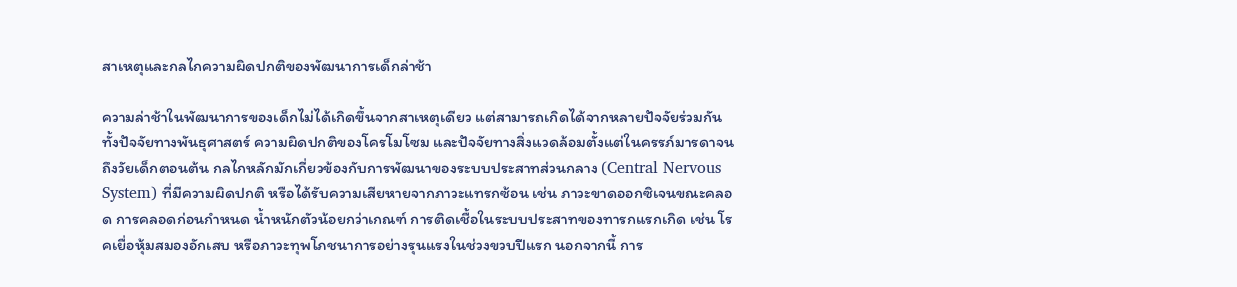สาเหตุและกลไกความผิดปกติของพัฒนาการเด็กล่าช้า

ความล่าช้าในพัฒนาการของเด็กไม่ได้เกิดขึ้นจากสาเหตุเดียว แต่สามารถเกิดได้จากหลายปัจจัยร่วมกัน ทั้งปัจจัยทางพันธุศาสตร์ ความผิดปกติของโครโมโซม และปัจจัยทางสิ่งแวดล้อมตั้งแต่ในครรภ์มารดาจนถึงวัยเด็กตอนต้น กลไกหลักมักเกี่ยวข้องกับการพัฒนาของระบบประสาทส่วนกลาง (Central Nervous System) ที่มีความผิดปกติ หรือได้รับความเสียหายจากภาวะแทรกซ้อน เช่น ภาวะขาดออกซิเจนขณะคลอด การคลอดก่อนกำหนด น้ำหนักตัวน้อยกว่าเกณฑ์ การติดเชื้อในระบบประสาทของทารกแรกเกิด เช่น โรคเยื่อหุ้มสมองอักเสบ หรือภาวะทุพโภชนาการอย่างรุนแรงในช่วงขวบปีแรก นอกจากนี้ การ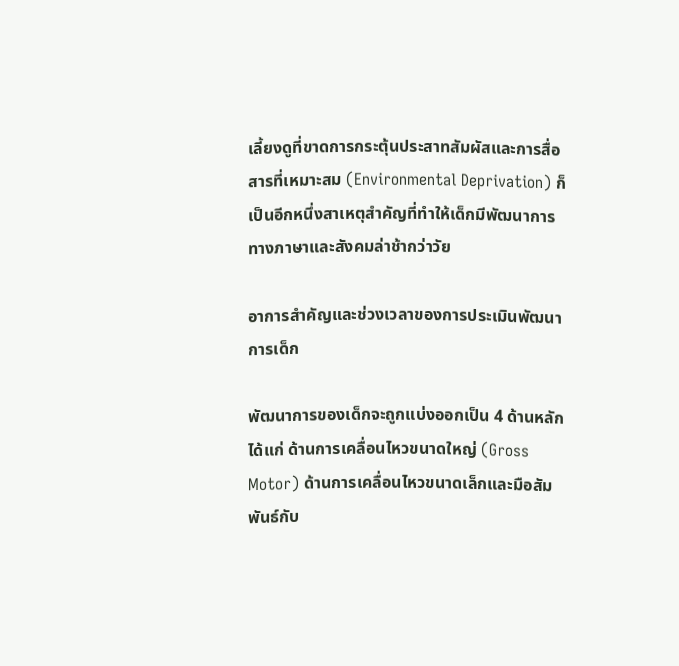เลี้ยงดูที่ขาดการกระตุ้นประสาทสัมผัสและการสื่อสารที่เหมาะสม (Environmental Deprivation) ก็เป็นอีกหนึ่งสาเหตุสำคัญที่ทำให้เด็กมีพัฒนาการทางภาษาและสังคมล่าช้ากว่าวัย

อาการสำคัญและช่วงเวลาของการประเมินพัฒนาการเด็ก

พัฒนาการของเด็กจะถูกแบ่งออกเป็น 4 ด้านหลัก ได้แก่ ด้านการเคลื่อนไหวขนาดใหญ่ (Gross Motor) ด้านการเคลื่อนไหวขนาดเล็กและมือสัมพันธ์กับ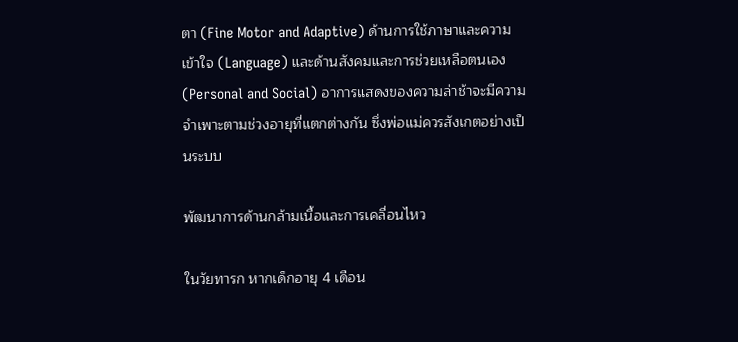ตา (Fine Motor and Adaptive) ด้านการใช้ภาษาและความเข้าใจ (Language) และด้านสังคมและการช่วยเหลือตนเอง (Personal and Social) อาการแสดงของความล่าช้าจะมีความจำเพาะตามช่วงอายุที่แตกต่างกัน ซึ่งพ่อแม่ควรสังเกตอย่างเป็นระบบ

พัฒนาการด้านกล้ามเนื้อและการเคลื่อนไหว

ในวัยทารก หากเด็กอายุ 4 เดือน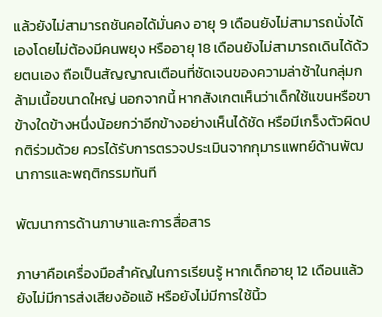แล้วยังไม่สามารถชันคอได้มั่นคง อายุ 9 เดือนยังไม่สามารถนั่งได้เองโดยไม่ต้องมีคนพยุง หรืออายุ 18 เดือนยังไม่สามารถเดินได้ด้วยตนเอง ถือเป็นสัญญาณเตือนที่ชัดเจนของความล่าช้าในกลุ่มกล้ามเนื้อขนาดใหญ่ นอกจากนี้ หากสังเกตเห็นว่าเด็กใช้แขนหรือขาข้างใดข้างหนึ่งน้อยกว่าอีกข้างอย่างเห็นได้ชัด หรือมีเกร็งตัวผิดปกติร่วมด้วย ควรได้รับการตรวจประเมินจากกุมารแพทย์ด้านพัฒนาการและพฤติกรรมทันที

พัฒนาการด้านภาษาและการสื่อสาร

ภาษาคือเครื่องมือสำคัญในการเรียนรู้ หากเด็กอายุ 12 เดือนแล้วยังไม่มีการส่งเสียงอ้อแอ้ หรือยังไม่มีการใช้นิ้ว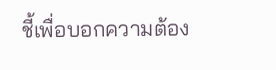ชี้เพื่อบอกความต้อง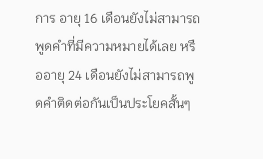การ อายุ 16 เดือนยังไม่สามารถพูดคำที่มีความหมายได้เลย หรืออายุ 24 เดือนยังไม่สามารถพูดคำติดต่อกันเป็นประโยคสั้นๆ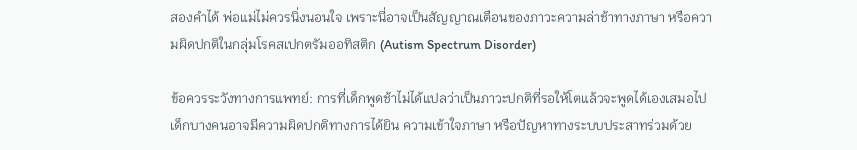สองคำได้ พ่อแม่ไม่ควรนิ่งนอนใจ เพราะนี่อาจเป็นสัญญาณเตือนของภาวะความล่าช้าทางภาษา หรือความผิดปกติในกลุ่มโรคสเปกตรัมออทิสติก (Autism Spectrum Disorder)

ข้อควรระวังทางการแพทย์: การที่เด็กพูดช้าไม่ได้แปลว่าเป็นภาวะปกติที่รอให้โตแล้วจะพูดได้เองเสมอไป เด็กบางคนอาจมีความผิดปกติทางการได้ยิน ความเข้าใจภาษา หรือปัญหาทางระบบประสาทร่วมด้วย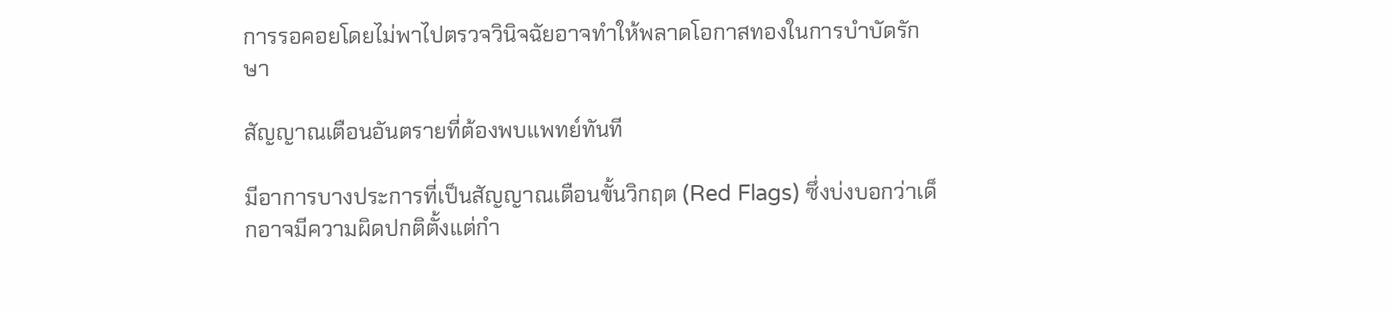การรอคอยโดยไม่พาไปตรวจวินิจฉัยอาจทำให้พลาดโอกาสทองในการบำบัดรักษา

สัญญาณเตือนอันตรายที่ต้องพบแพทย์ทันที

มีอาการบางประการที่เป็นสัญญาณเตือนขั้นวิกฤต (Red Flags) ซึ่งบ่งบอกว่าเด็กอาจมีความผิดปกติตั้งแต่กำ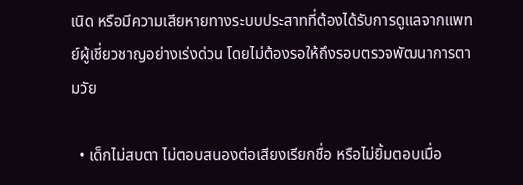เนิด หรือมีความเสียหายทางระบบประสาทที่ต้องได้รับการดูแลจากแพทย์ผู้เชี่ยวชาญอย่างเร่งด่วน โดยไม่ต้องรอให้ถึงรอบตรวจพัฒนาการตามวัย

  • เด็กไม่สบตา ไม่ตอบสนองต่อเสียงเรียกชื่อ หรือไม่ยิ้มตอบเมื่อ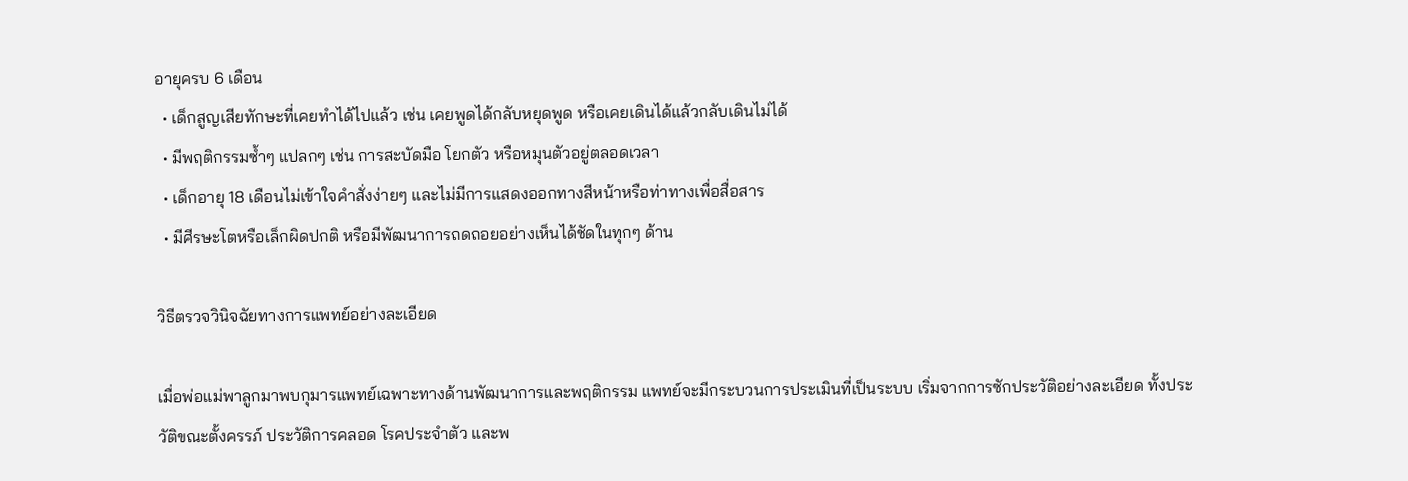อายุครบ 6 เดือน
  • เด็กสูญเสียทักษะที่เคยทำได้ไปแล้ว เช่น เคยพูดได้กลับหยุดพูด หรือเคยเดินได้แล้วกลับเดินไม่ได้
  • มีพฤติกรรมซ้ำๆ แปลกๆ เช่น การสะบัดมือ โยกตัว หรือหมุนตัวอยู่ตลอดเวลา
  • เด็กอายุ 18 เดือนไม่เข้าใจคำสั่งง่ายๆ และไม่มีการแสดงออกทางสีหน้าหรือท่าทางเพื่อสื่อสาร
  • มีศีรษะโตหรือเล็กผิดปกติ หรือมีพัฒนาการถดถอยอย่างเห็นได้ชัดในทุกๆ ด้าน

วิธีตรวจวินิจฉัยทางการแพทย์อย่างละเอียด

เมื่อพ่อแม่พาลูกมาพบกุมารแพทย์เฉพาะทางด้านพัฒนาการและพฤติกรรม แพทย์จะมีกระบวนการประเมินที่เป็นระบบ เริ่มจากการซักประวัติอย่างละเอียด ทั้งประวัติขณะตั้งครรภ์ ประวัติการคลอด โรคประจำตัว และพ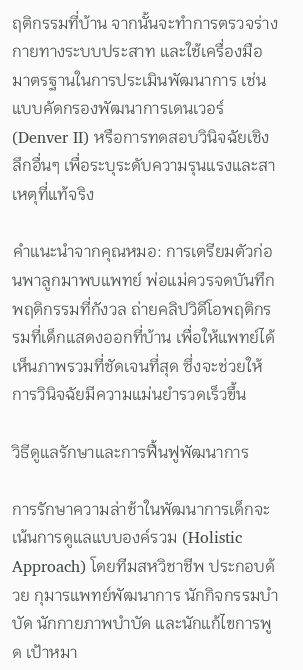ฤติกรรมที่บ้าน จากนั้นจะทำการตรวจร่างกายทางระบบประสาท และใช้เครื่องมือมาตรฐานในการประเมินพัฒนาการ เช่น แบบคัดกรองพัฒนาการเดนเวอร์ (Denver II) หรือการทดสอบวินิจฉัยเชิงลึกอื่นๆ เพื่อระบุระดับความรุนแรงและสาเหตุที่แท้จริง

คำแนะนำจากคุณหมอ: การเตรียมตัวก่อนพาลูกมาพบแพทย์ พ่อแม่ควรจดบันทึกพฤติกรรมที่กังวล ถ่ายคลิปวิดีโอพฤติกรรมที่เด็กแสดงออกที่บ้าน เพื่อให้แพทย์ได้เห็นภาพรวมที่ชัดเจนที่สุด ซึ่งจะช่วยให้การวินิจฉัยมีความแม่นยำรวดเร็วขึ้น

วิธีดูแลรักษาและการฟื้นฟูพัฒนาการ

การรักษาความล่าช้าในพัฒนาการเด็กจะเน้นการดูแลแบบองค์รวม (Holistic Approach) โดยทีมสหวิชาชีพ ประกอบด้วย กุมารแพทย์พัฒนาการ นักกิจกรรมบำบัด นักกายภาพบำบัด และนักแก้ไขการพูด เป้าหมา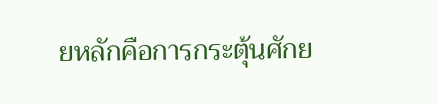ยหลักคือการกระตุ้นศักย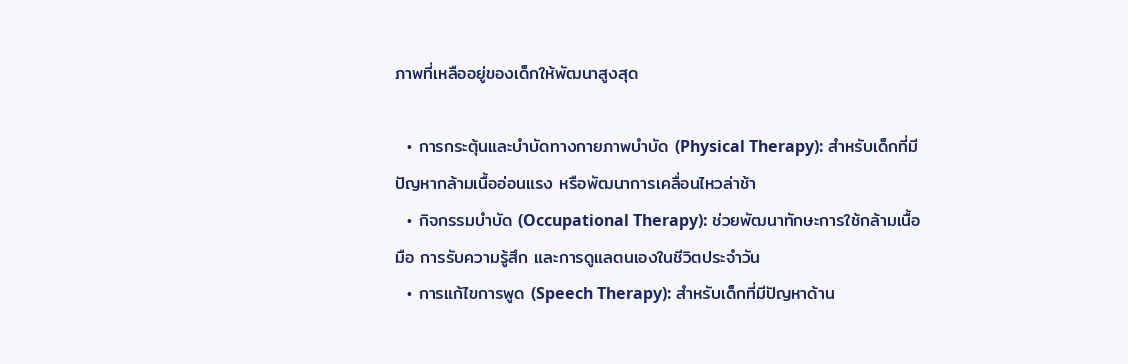ภาพที่เหลืออยู่ของเด็กให้พัฒนาสูงสุด

  • การกระตุ้นและบำบัดทางกายภาพบำบัด (Physical Therapy): สำหรับเด็กที่มีปัญหากล้ามเนื้ออ่อนแรง หรือพัฒนาการเคลื่อนไหวล่าช้า
  • กิจกรรมบำบัด (Occupational Therapy): ช่วยพัฒนาทักษะการใช้กล้ามเนื้อมือ การรับความรู้สึก และการดูแลตนเองในชีวิตประจำวัน
  • การแก้ไขการพูด (Speech Therapy): สำหรับเด็กที่มีปัญหาด้าน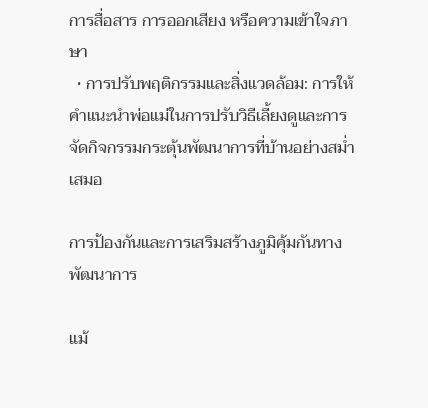การสื่อสาร การออกเสียง หรือความเข้าใจภาษา
  • การปรับพฤติกรรมและสิ่งแวดล้อม: การให้คำแนะนำพ่อแม่ในการปรับวิธีเลี้ยงดูและการจัดกิจกรรมกระตุ้นพัฒนาการที่บ้านอย่างสม่ำเสมอ

การป้องกันและการเสริมสร้างภูมิคุ้มกันทางพัฒนาการ

แม้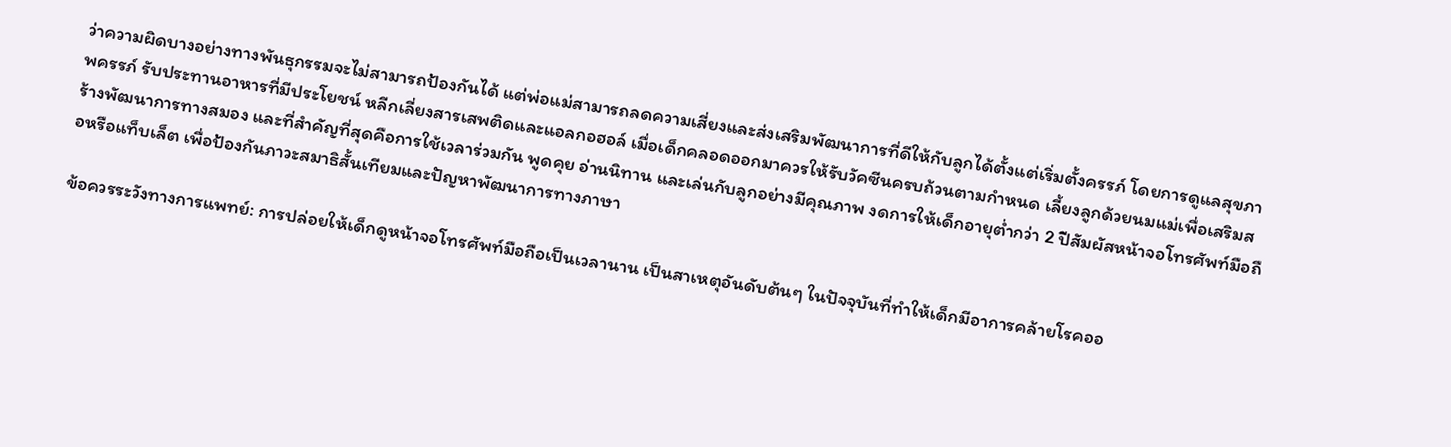ว่าความผิดบางอย่างทางพันธุกรรมจะไม่สามารถป้องกันได้ แต่พ่อแม่สามารถลดความเสี่ยงและส่งเสริมพัฒนาการที่ดีให้กับลูกได้ตั้งแต่เริ่มตั้งครรภ์ โดยการดูแลสุขภาพครรภ์ รับประทานอาหารที่มีประโยชน์ หลีกเลี่ยงสารเสพติดและแอลกอฮอล์ เมื่อเด็กคลอดออกมาควรให้รับวัคซีนครบถ้วนตามกำหนด เลี้ยงลูกด้วยนมแม่เพื่อเสริมสร้างพัฒนาการทางสมอง และที่สำคัญที่สุดคือการใช้เวลาร่วมกัน พูดคุย อ่านนิทาน และเล่นกับลูกอย่างมีคุณภาพ งดการให้เด็กอายุต่ำกว่า 2 ปีสัมผัสหน้าจอโทรศัพท์มือถือหรือแท็บเล็ต เพื่อป้องกันภาวะสมาธิสั้นเทียมและปัญหาพัฒนาการทางภาษา

ข้อควรระวังทางการแพทย์: การปล่อยให้เด็กดูหน้าจอโทรศัพท์มือถือเป็นเวลานาน เป็นสาเหตุอันดับต้นๆ ในปัจจุบันที่ทำให้เด็กมีอาการคล้ายโรคออ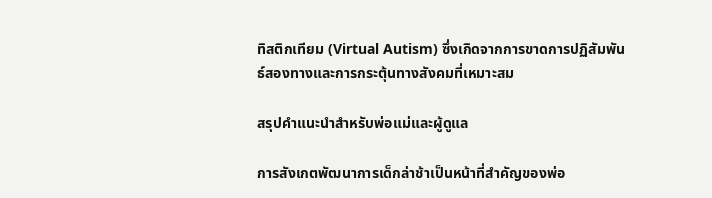ทิสติกเทียม (Virtual Autism) ซึ่งเกิดจากการขาดการปฏิสัมพันธ์สองทางและการกระตุ้นทางสังคมที่เหมาะสม

สรุปคำแนะนำสำหรับพ่อแม่และผู้ดูแล

การสังเกตพัฒนาการเด็กล่าช้าเป็นหน้าที่สำคัญของพ่อ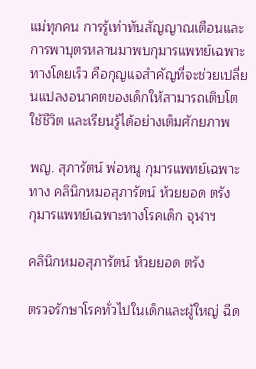แม่ทุกคน การรู้เท่าทันสัญญาณเตือนและการพาบุตรหลานมาพบกุมารแพทย์เฉพาะทางโดยเร็ว คือกุญแจสำคัญที่จะช่วยเปลี่ยนแปลงอนาคตของเด็กให้สามารถเติบโต ใช้ชีวิต และเรียนรู้ได้อย่างเต็มศักยภาพ

พญ. สุภารัตน์ พ่อหนู กุมารแพทย์เฉพาะทาง คลินิกหมอสุภารัตน์ ห้วยยอด ตรัง
กุมารแพทย์เฉพาะทางโรคเด็ก จุฬาฯ

คลินิกหมอสุภารัตน์ ห้วยยอด ตรัง

ตรวจรักษาโรคทั่วไปในเด็กและผู้ใหญ่ ฉีด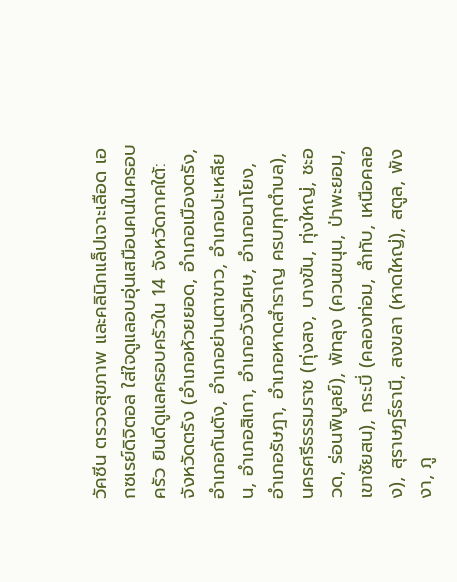วัคซีน ตรวจสุขภาพ และคลินิกแล็ปเจาะเลือด เอกซเรย์ดิจิตอล ใส่ใจดูแลอบอุ่นเสมือนคนในครอบครัว ยินดีดูแลครอบครัวใน 14 จังหวัดภาคใต้: จังหวัดตรัง (อำเภอห้วยยอด, อำเภอเมืองตรัง, อำเภอกันตัง, อำเภอย่านตาขาว, อำเภอปะเหลียน, อำเภอสิเกา, อำเภอวังวิเศษ, อำเภอนาโยง, อำเภอรัษฎา, อำเภอหาดสำราญ ครบทุกตำบล), นครศรีธรรมราช (ทุ่งสง, บางขัน, ทุ่งใหญ่, ชะอวด, ร่อนพิบูลย์), พัทลุง (ควนขนุน, ป่าพะยอม, เขาชัยสน), กระบี่ (คลองท่อม, ลำทับ, เหนือคลอง), สุราษฎร์ธานี, สงขลา (หาดใหญ่), สตูล, พังงา, ภู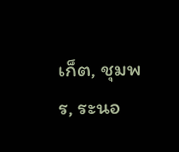เก็ต, ชุมพร, ระนอ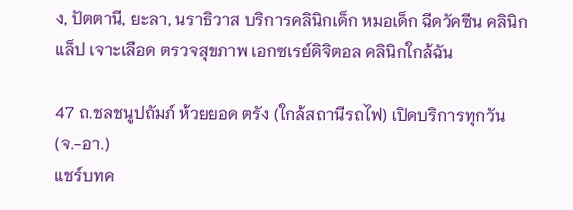ง, ปัตตานี, ยะลา, นราธิวาส บริการคลินิกเด็ก หมอเด็ก ฉีดวัคซีน คลินิกแล็ป เจาะเลือด ตรวจสุขภาพ เอกซเรย์ดิจิตอล คลินิกใกล้ฉัน

47 ถ.ชลชนูปถัมภ์ ห้วยยอด ตรัง (ใกล้สถานีรถไฟ) เปิดบริการทุกวัน (จ.-อา.)
แชร์บทค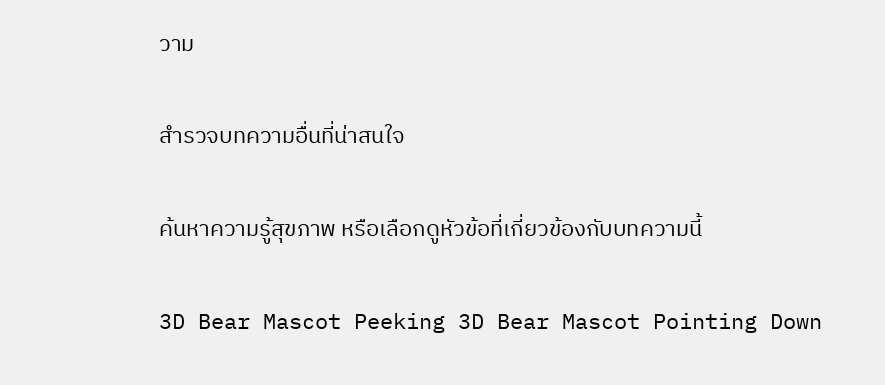วาม

สำรวจบทความอื่นที่น่าสนใจ

ค้นหาความรู้สุขภาพ หรือเลือกดูหัวข้อที่เกี่ยวข้องกับบทความนี้

3D Bear Mascot Peeking 3D Bear Mascot Pointing Down